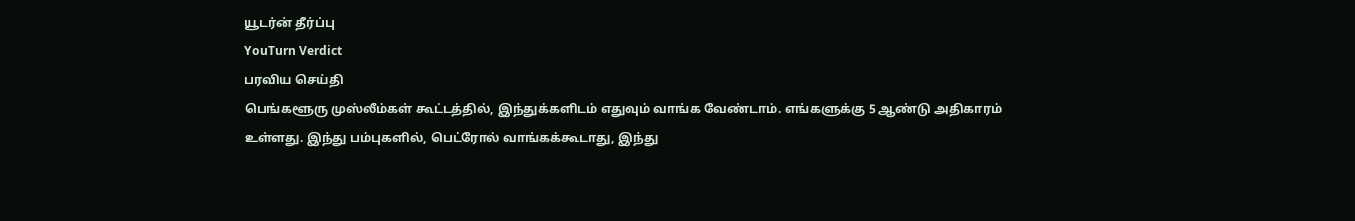யூடர்ன் தீர்ப்பு
YouTurn Verdict
பரவிய செய்தி
பெங்களூரு முஸ்லீம்கள் கூட்டத்தில், இந்துக்களிடம் எதுவும் வாங்க வேண்டாம். எங்களுக்கு 5 ஆண்டு அதிகாரம் உள்ளது. இந்து பம்புகளில், பெட்ரோல் வாங்கக்கூடாது, இந்து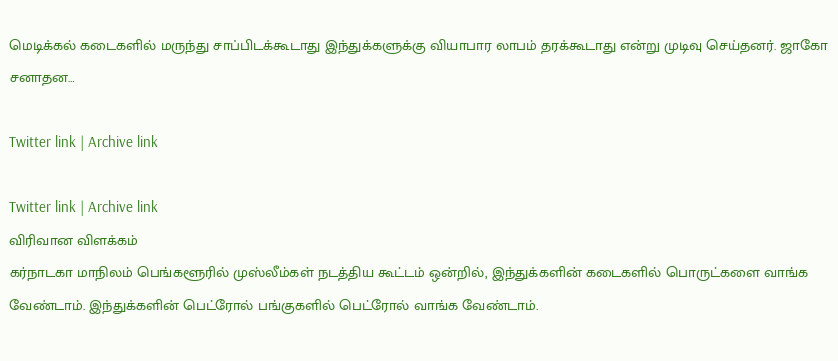மெடிக்கல் கடைகளில் மருந்து சாப்பிடக்கூடாது இந்துக்களுக்கு வியாபார லாபம் தரக்கூடாது என்று முடிவு செய்தனர். ஜாகோ சனாதன…

Twitter link | Archive link

Twitter link | Archive link
விரிவான விளக்கம்
கர்நாடகா மாநிலம் பெங்களூரில் முஸ்லீம்கள் நடத்திய கூட்டம் ஒன்றில், இந்துக்களின் கடைகளில் பொருட்களை வாங்க வேண்டாம். இந்துக்களின் பெட்ரோல் பங்குகளில் பெட்ரோல் வாங்க வேண்டாம்.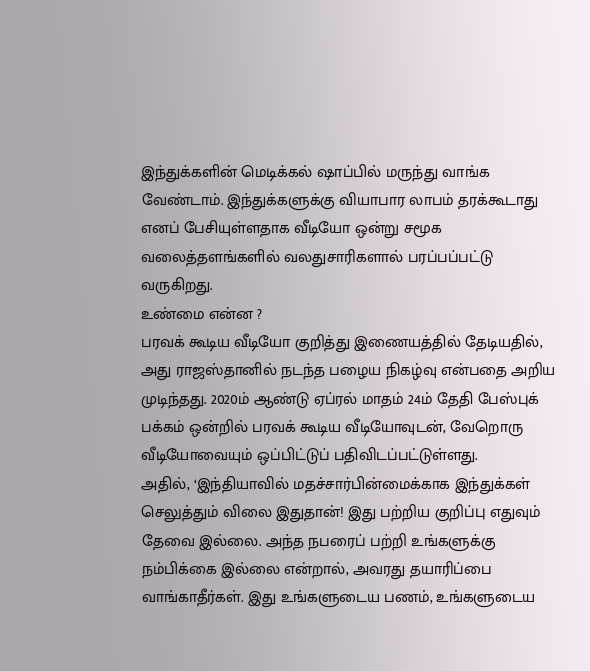இந்துக்களின் மெடிக்கல் ஷாப்பில் மருந்து வாங்க வேண்டாம். இந்துக்களுக்கு வியாபார லாபம் தரக்கூடாது எனப் பேசியுள்ளதாக வீடியோ ஒன்று சமூக வலைத்தளங்களில் வலதுசாரிகளால் பரப்பப்பட்டு வருகிறது.
உண்மை என்ன ?
பரவக் கூடிய வீடியோ குறித்து இணையத்தில் தேடியதில், அது ராஜஸ்தானில் நடந்த பழைய நிகழ்வு என்பதை அறிய முடிந்தது. 2020ம் ஆண்டு ஏப்ரல் மாதம் 24ம் தேதி பேஸ்புக் பக்கம் ஒன்றில் பரவக் கூடிய வீடியோவுடன், வேறொரு வீடியோவையும் ஒப்பிட்டுப் பதிவிடப்பட்டுள்ளது.
அதில், ‘இந்தியாவில் மதச்சார்பின்மைக்காக இந்துக்கள் செலுத்தும் விலை இதுதான்! இது பற்றிய குறிப்பு எதுவும் தேவை இல்லை. அந்த நபரைப் பற்றி உங்களுக்கு நம்பிக்கை இல்லை என்றால், அவரது தயாரிப்பை வாங்காதீர்கள். இது உங்களுடைய பணம், உங்களுடைய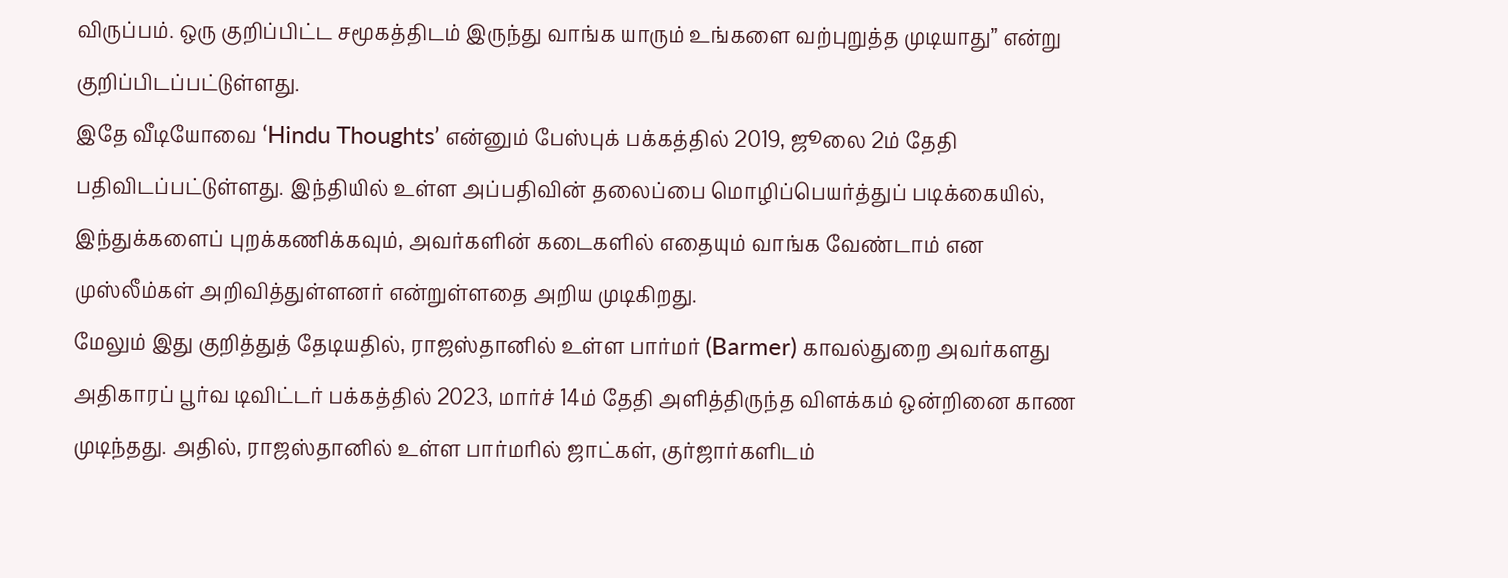விருப்பம். ஒரு குறிப்பிட்ட சமூகத்திடம் இருந்து வாங்க யாரும் உங்களை வற்புறுத்த முடியாது” என்று குறிப்பிடப்பட்டுள்ளது.
இதே வீடியோவை ‘Hindu Thoughts’ என்னும் பேஸ்புக் பக்கத்தில் 2019, ஜூலை 2ம் தேதி பதிவிடப்பட்டுள்ளது. இந்தியில் உள்ள அப்பதிவின் தலைப்பை மொழிப்பெயர்த்துப் படிக்கையில், இந்துக்களைப் புறக்கணிக்கவும், அவர்களின் கடைகளில் எதையும் வாங்க வேண்டாம் என முஸ்லீம்கள் அறிவித்துள்ளனர் என்றுள்ளதை அறிய முடிகிறது.
மேலும் இது குறித்துத் தேடியதில், ராஜஸ்தானில் உள்ள பார்மர் (Barmer) காவல்துறை அவர்களது அதிகாரப் பூர்வ டிவிட்டர் பக்கத்தில் 2023, மார்ச் 14ம் தேதி அளித்திருந்த விளக்கம் ஒன்றினை காண முடிந்தது. அதில், ராஜஸ்தானில் உள்ள பார்மரில் ஜாட்கள், குர்ஜார்களிடம்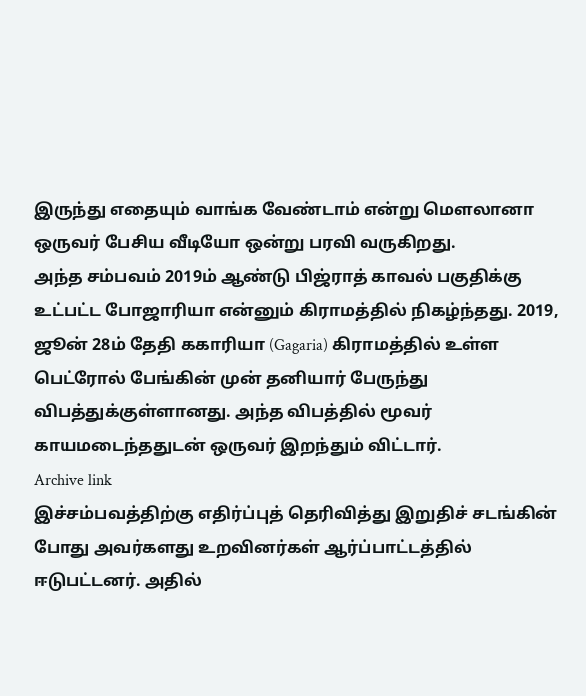இருந்து எதையும் வாங்க வேண்டாம் என்று மௌலானா ஒருவர் பேசிய வீடியோ ஒன்று பரவி வருகிறது.
அந்த சம்பவம் 2019ம் ஆண்டு பிஜ்ராத் காவல் பகுதிக்கு உட்பட்ட போஜாரியா என்னும் கிராமத்தில் நிகழ்ந்தது. 2019, ஜூன் 28ம் தேதி ககாரியா (Gagaria) கிராமத்தில் உள்ள பெட்ரோல் பேங்கின் முன் தனியார் பேருந்து விபத்துக்குள்ளானது. அந்த விபத்தில் மூவர் காயமடைந்ததுடன் ஒருவர் இறந்தும் விட்டார்.
Archive link
இச்சம்பவத்திற்கு எதிர்ப்புத் தெரிவித்து இறுதிச் சடங்கின் போது அவர்களது உறவினர்கள் ஆர்ப்பாட்டத்தில் ஈடுபட்டனர். அதில்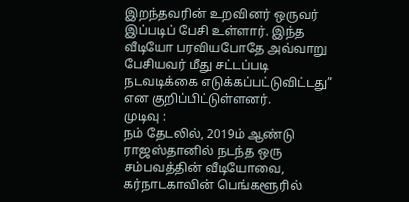இறந்தவரின் உறவினர் ஒருவர் இப்படிப் பேசி உள்ளார். இந்த வீடியோ பரவியபோதே அவ்வாறு பேசியவர் மீது சட்டப்படி நடவடிக்கை எடுக்கப்பட்டுவிட்டது” என குறிப்பிட்டுள்ளனர்.
முடிவு :
நம் தேடலில், 2019ம் ஆண்டு ராஜஸ்தானில் நடந்த ஒரு சம்பவத்தின் வீடியோவை, கர்நாடகாவின் பெங்களூரில்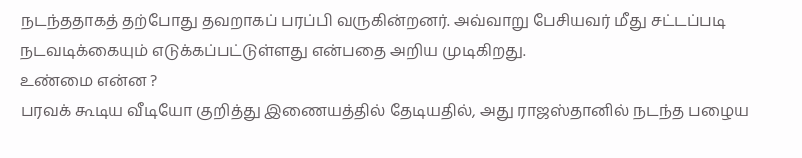நடந்ததாகத் தற்போது தவறாகப் பரப்பி வருகின்றனர். அவ்வாறு பேசியவர் மீது சட்டப்படி நடவடிக்கையும் எடுக்கப்பட்டுள்ளது என்பதை அறிய முடிகிறது.
உண்மை என்ன ?
பரவக் கூடிய வீடியோ குறித்து இணையத்தில் தேடியதில், அது ராஜஸ்தானில் நடந்த பழைய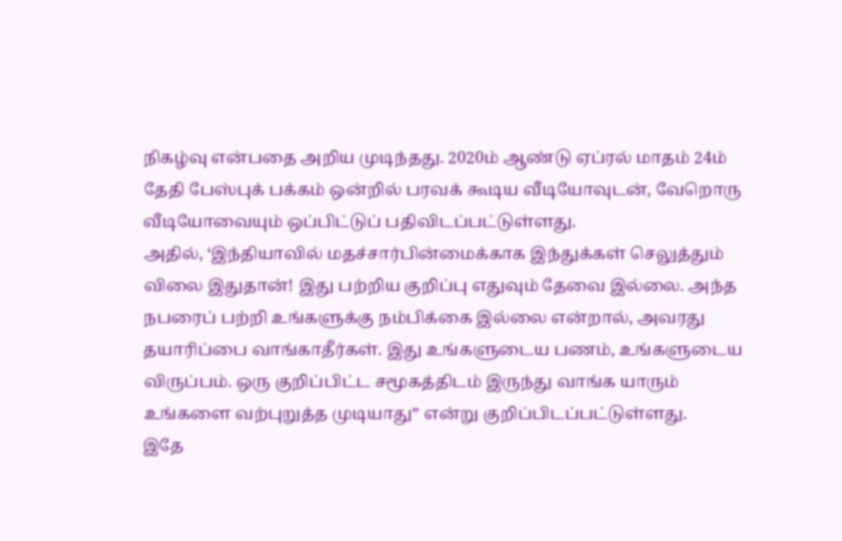நிகழ்வு என்பதை அறிய முடிந்தது. 2020ம் ஆண்டு ஏப்ரல் மாதம் 24ம் தேதி பேஸ்புக் பக்கம் ஒன்றில் பரவக் கூடிய வீடியோவுடன், வேறொரு வீடியோவையும் ஒப்பிட்டுப் பதிவிடப்பட்டுள்ளது.
அதில், ‘இந்தியாவில் மதச்சார்பின்மைக்காக இந்துக்கள் செலுத்தும் விலை இதுதான்! இது பற்றிய குறிப்பு எதுவும் தேவை இல்லை. அந்த நபரைப் பற்றி உங்களுக்கு நம்பிக்கை இல்லை என்றால், அவரது தயாரிப்பை வாங்காதீர்கள். இது உங்களுடைய பணம், உங்களுடைய விருப்பம். ஒரு குறிப்பிட்ட சமூகத்திடம் இருந்து வாங்க யாரும் உங்களை வற்புறுத்த முடியாது” என்று குறிப்பிடப்பட்டுள்ளது.
இதே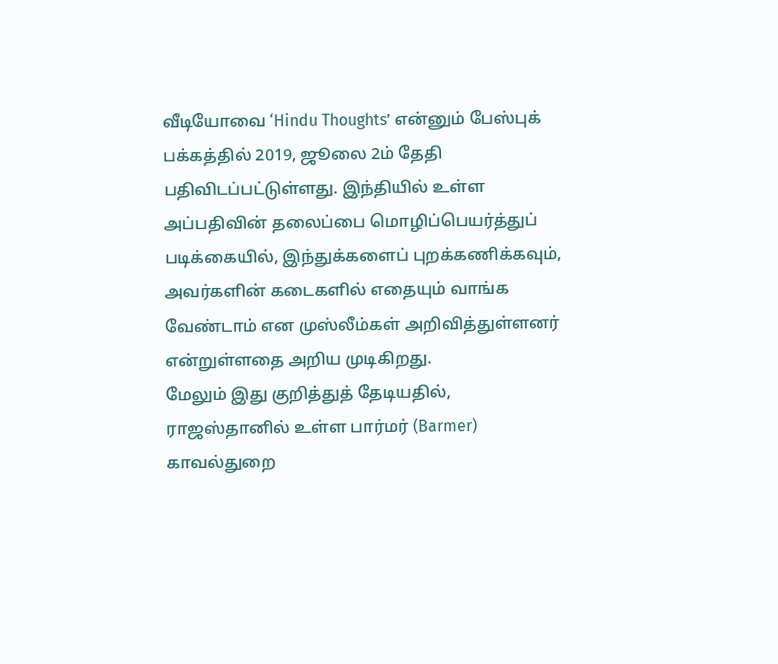வீடியோவை ‘Hindu Thoughts’ என்னும் பேஸ்புக் பக்கத்தில் 2019, ஜூலை 2ம் தேதி பதிவிடப்பட்டுள்ளது. இந்தியில் உள்ள அப்பதிவின் தலைப்பை மொழிப்பெயர்த்துப் படிக்கையில், இந்துக்களைப் புறக்கணிக்கவும், அவர்களின் கடைகளில் எதையும் வாங்க வேண்டாம் என முஸ்லீம்கள் அறிவித்துள்ளனர் என்றுள்ளதை அறிய முடிகிறது.
மேலும் இது குறித்துத் தேடியதில், ராஜஸ்தானில் உள்ள பார்மர் (Barmer) காவல்துறை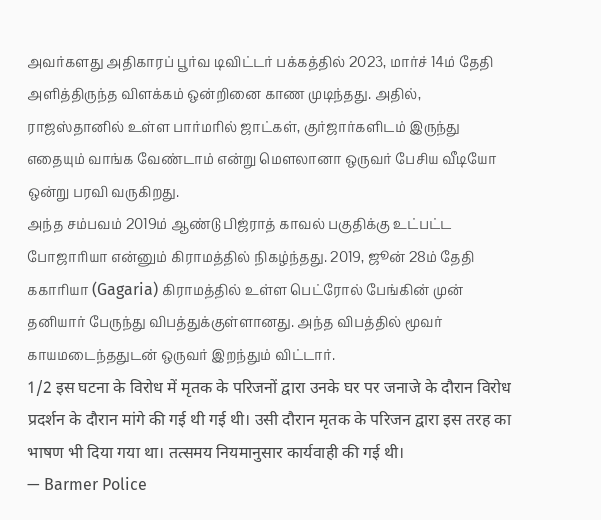அவர்களது அதிகாரப் பூர்வ டிவிட்டர் பக்கத்தில் 2023, மார்ச் 14ம் தேதி அளித்திருந்த விளக்கம் ஒன்றினை காண முடிந்தது. அதில், ராஜஸ்தானில் உள்ள பார்மரில் ஜாட்கள், குர்ஜார்களிடம் இருந்து எதையும் வாங்க வேண்டாம் என்று மௌலானா ஒருவர் பேசிய வீடியோ ஒன்று பரவி வருகிறது.
அந்த சம்பவம் 2019ம் ஆண்டு பிஜ்ராத் காவல் பகுதிக்கு உட்பட்ட போஜாரியா என்னும் கிராமத்தில் நிகழ்ந்தது. 2019, ஜூன் 28ம் தேதி ககாரியா (Gagaria) கிராமத்தில் உள்ள பெட்ரோல் பேங்கின் முன் தனியார் பேருந்து விபத்துக்குள்ளானது. அந்த விபத்தில் மூவர் காயமடைந்ததுடன் ஒருவர் இறந்தும் விட்டார்.
1/2 इस घटना के विरोध में मृतक के परिजनों द्वारा उनके घर पर जनाजे के दौरान विरोध प्रदर्शन के दौरान मांगे की गई थी गई थी। उसी दौरान मृतक के परिजन द्वारा इस तरह का भाषण भी दिया गया था। तत्समय नियमानुसार कार्यवाही की गई थी।
— Barmer Police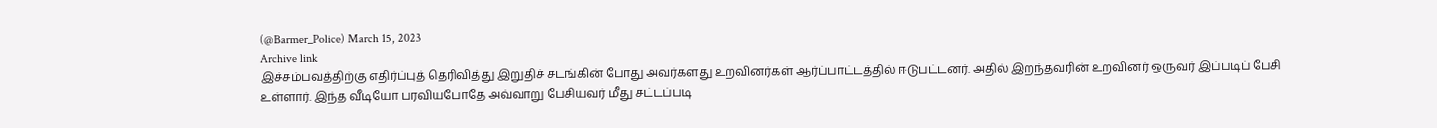(@Barmer_Police) March 15, 2023
Archive link
இச்சம்பவத்திற்கு எதிர்ப்புத் தெரிவித்து இறுதிச் சடங்கின் போது அவர்களது உறவினர்கள் ஆர்ப்பாட்டத்தில் ஈடுபட்டனர். அதில் இறந்தவரின் உறவினர் ஒருவர் இப்படிப் பேசி உள்ளார். இந்த வீடியோ பரவியபோதே அவ்வாறு பேசியவர் மீது சட்டப்படி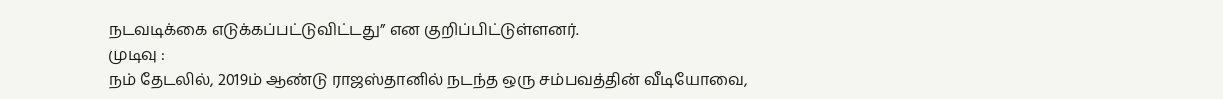நடவடிக்கை எடுக்கப்பட்டுவிட்டது” என குறிப்பிட்டுள்ளனர்.
முடிவு :
நம் தேடலில், 2019ம் ஆண்டு ராஜஸ்தானில் நடந்த ஒரு சம்பவத்தின் வீடியோவை,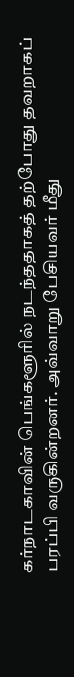கர்நாடகாவின் பெங்களூரில் நடந்ததாகத் தற்போது தவறாகப் பரப்பி வருகின்றனர். அவ்வாறு பேசியவர் மீது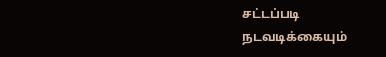சட்டப்படி நடவடிக்கையும்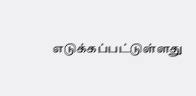எடுக்கப்பட்டுள்ளது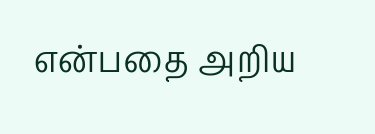என்பதை அறிய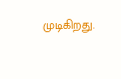முடிகிறது.